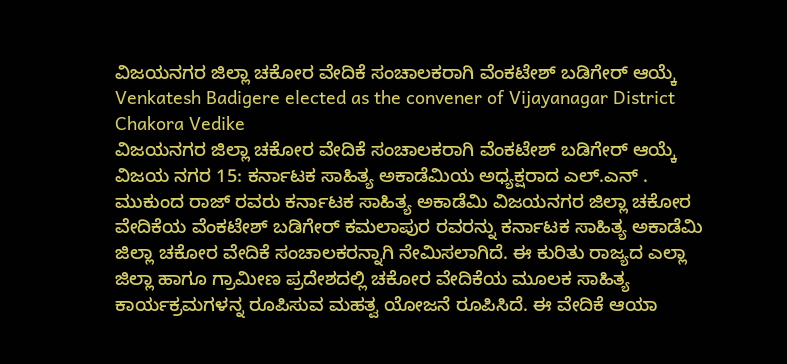ವಿಜಯನಗರ ಜಿಲ್ಲಾ ಚಕೋರ ವೇದಿಕೆ ಸಂಚಾಲಕರಾಗಿ ವೆಂಕಟೇಶ್ ಬಡಿಗೇರ್ ಆಯ್ಕೆ
Venkatesh Badigere elected as the convener of Vijayanagar District Chakora Vedike
ವಿಜಯನಗರ ಜಿಲ್ಲಾ ಚಕೋರ ವೇದಿಕೆ ಸಂಚಾಲಕರಾಗಿ ವೆಂಕಟೇಶ್ ಬಡಿಗೇರ್ ಆಯ್ಕೆ
ವಿಜಯ ನಗರ 15: ಕರ್ನಾಟಕ ಸಾಹಿತ್ಯ ಅಕಾಡೆಮಿಯ ಅಧ್ಯಕ್ಷರಾದ ಎಲ್.ಎನ್ . ಮುಕುಂದ ರಾಜ್ ರವರು ಕರ್ನಾಟಕ ಸಾಹಿತ್ಯ ಅಕಾಡೆಮಿ ವಿಜಯನಗರ ಜಿಲ್ಲಾ ಚಕೋರ ವೇದಿಕೆಯ ವೆಂಕಟೇಶ್ ಬಡಿಗೇರ್ ಕಮಲಾಪುರ ರವರನ್ನು ಕರ್ನಾಟಕ ಸಾಹಿತ್ಯ ಅಕಾಡೆಮಿ ಜಿಲ್ಲಾ ಚಕೋರ ವೇದಿಕೆ ಸಂಚಾಲಕರನ್ನಾಗಿ ನೇಮಿಸಲಾಗಿದೆ. ಈ ಕುರಿತು ರಾಜ್ಯದ ಎಲ್ಲಾ ಜಿಲ್ಲಾ ಹಾಗೂ ಗ್ರಾಮೀಣ ಪ್ರದೇಶದಲ್ಲಿ ಚಕೋರ ವೇದಿಕೆಯ ಮೂಲಕ ಸಾಹಿತ್ಯ ಕಾರ್ಯಕ್ರಮಗಳನ್ನ ರೂಪಿಸುವ ಮಹತ್ವ ಯೋಜನೆ ರೂಪಿಸಿದೆ. ಈ ವೇದಿಕೆ ಆಯಾ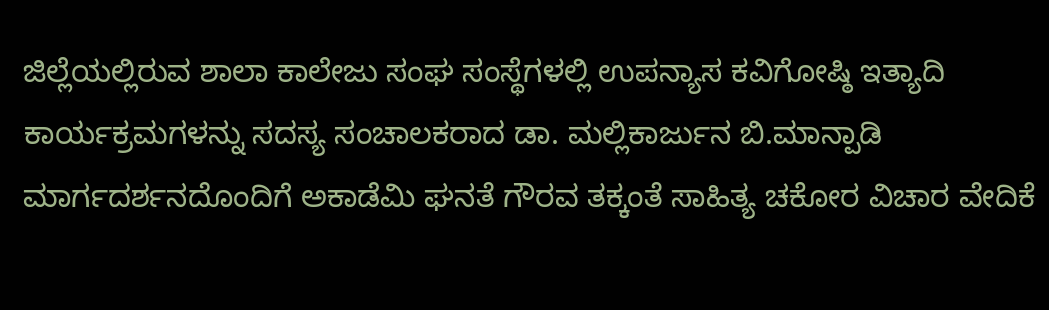ಜಿಲ್ಲೆಯಲ್ಲಿರುವ ಶಾಲಾ ಕಾಲೇಜು ಸಂಘ ಸಂಸ್ಥೆಗಳಲ್ಲಿ ಉಪನ್ಯಾಸ ಕವಿಗೋಷ್ಠಿ ಇತ್ಯಾದಿ ಕಾರ್ಯಕ್ರಮಗಳನ್ನು ಸದಸ್ಯ ಸಂಚಾಲಕರಾದ ಡಾ. ಮಲ್ಲಿಕಾರ್ಜುನ ಬಿ.ಮಾನ್ಪಾಡಿ ಮಾರ್ಗದರ್ಶನದೊಂದಿಗೆ ಅಕಾಡೆಮಿ ಘನತೆ ಗೌರವ ತಕ್ಕಂತೆ ಸಾಹಿತ್ಯ ಚಕೋರ ವಿಚಾರ ವೇದಿಕೆ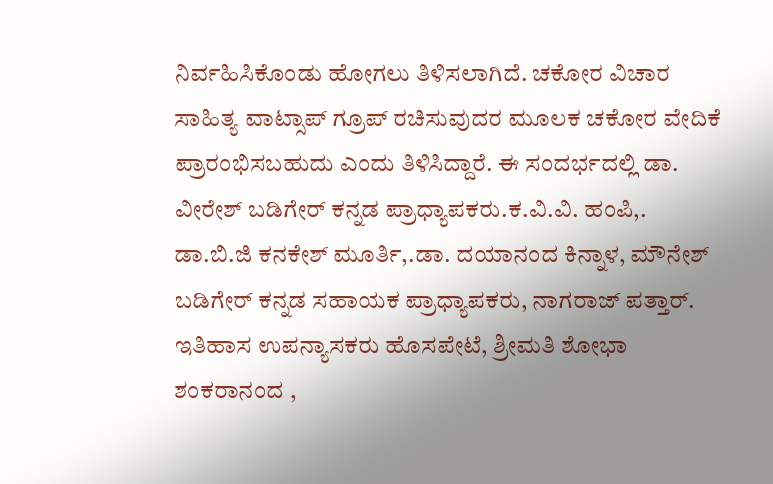ನಿರ್ವಹಿಸಿಕೊಂಡು ಹೋಗಲು ತಿಳಿಸಲಾಗಿದೆ. ಚಕೋರ ವಿಚಾರ ಸಾಹಿತ್ಯ ವಾಟ್ಸಾಪ್ ಗ್ರೂಪ್ ರಚಿಸುವುದರ ಮೂಲಕ ಚಕೋರ ವೇದಿಕೆ ಪ್ರಾರಂಭಿಸಬಹುದು ಎಂದು ತಿಳಿಸಿದ್ದಾರೆ. ಈ ಸಂದರ್ಭದಲ್ಲಿ ಡಾ. ವೀರೇಶ್ ಬಡಿಗೇರ್ ಕನ್ನಡ ಪ್ರಾಧ್ಯಾಪಕರು.ಕ.ವಿ.ವಿ. ಹಂಪಿ,. ಡಾ.ಬಿ.ಜಿ ಕನಕೇಶ್ ಮೂರ್ತಿ,.ಡಾ. ದಯಾನಂದ ಕಿನ್ನಾಳ, ಮೌನೇಶ್ ಬಡಿಗೇರ್ ಕನ್ನಡ ಸಹಾಯಕ ಪ್ರಾಧ್ಯಾಪಕರು, ನಾಗರಾಜ್ ಪತ್ತಾರ್. ಇತಿಹಾಸ ಉಪನ್ಯಾಸಕರು ಹೊಸಪೇಟೆ, ಶ್ರೀಮತಿ ಶೋಭಾ ಶಂಕರಾನಂದ ,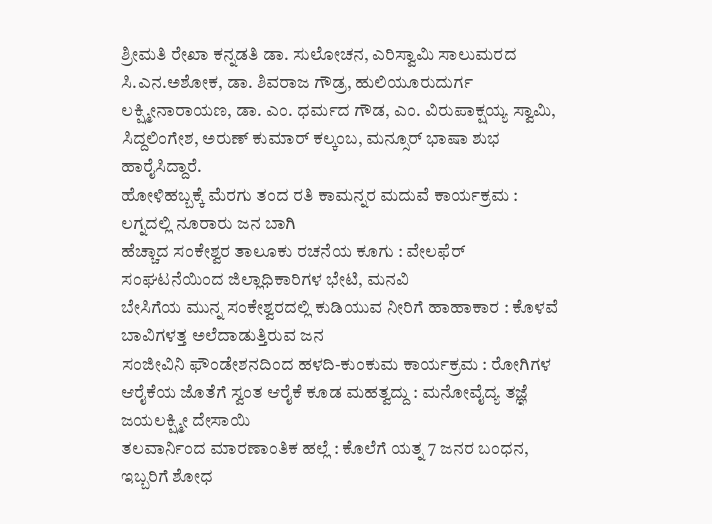ಶ್ರೀಮತಿ ರೇಖಾ ಕನ್ನಡತಿ ಡಾ. ಸುಲೋಚನ, ಎರಿಸ್ವಾಮಿ ಸಾಲುಮರದ ಸಿ.ಎನ.ಅಶೋಕ, ಡಾ. ಶಿವರಾಜ ಗೌಡ್ರ, ಹುಲಿಯೂರುದುರ್ಗ ಲಕ್ಷ್ಮೀನಾರಾಯಣ, ಡಾ. ಎಂ. ಧರ್ಮದ ಗೌಡ, ಎಂ. ವಿರುಪಾಕ್ಷಯ್ಯ ಸ್ವಾಮಿ, ಸಿದ್ದಲಿಂಗೇಶ, ಅರುಣ್ ಕುಮಾರ್ ಕಲ್ಕಂಬ, ಮನ್ಸೂರ್ ಭಾಷಾ ಶುಭ ಹಾರೈಸಿದ್ದಾರೆ.
ಹೋಳಿಹಬ್ಬಕ್ಕೆ ಮೆರಗು ತಂದ ರತಿ ಕಾಮನ್ನರ ಮದುವೆ ಕಾರ್ಯಕ್ರಮ : ಲಗ್ನದಲ್ಲಿ ನೂರಾರು ಜನ ಬಾಗಿ
ಹೆಚ್ಚಾದ ಸಂಕೇಶ್ವರ ತಾಲೂಕು ರಚನೆಯ ಕೂಗು : ವೇಲಫೆರ್ ಸಂಘಟನೆಯಿಂದ ಜಿಲ್ಲಾಧಿಕಾರಿಗಳ ಭೇಟಿ, ಮನವಿ
ಬೇಸಿಗೆಯ ಮುನ್ನ ಸಂಕೇಶ್ವರದಲ್ಲಿ ಕುಡಿಯುವ ನೀರಿಗೆ ಹಾಹಾಕಾರ : ಕೊಳವೆ ಬಾವಿಗಳತ್ತ ಅಲೆದಾಡುತ್ತಿರುವ ಜನ
ಸಂಜೀವಿನಿ ಫೌಂಡೇಶನದಿಂದ ಹಳದಿ-ಕುಂಕುಮ ಕಾರ್ಯಕ್ರಮ : ರೋಗಿಗಳ ಆರೈಕೆಯ ಜೊತೆಗೆ ಸ್ವಂತ ಆರೈಕೆ ಕೂಡ ಮಹತ್ವದ್ದು : ಮನೋವೈದ್ಯ ತಜ್ಞೆ ಜಯಲಕ್ಷ್ಮೀ ದೇಸಾಯಿ
ತಲವಾರ್ನಿಂದ ಮಾರಣಾಂತಿಕ ಹಲ್ಲೆ : ಕೊಲೆಗೆ ಯತ್ನ 7 ಜನರ ಬಂಧನ, ಇಬ್ಬರಿಗೆ ಶೋಧ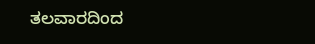ತಲವಾರದಿಂದ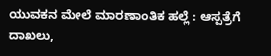ಯುವಕನ ಮೇಲೆ ಮಾರಣಾಂತಿಕ ಹಲ್ಲೆ : ಆಸ್ಪತ್ರೆಗೆ ದಾಖಲು,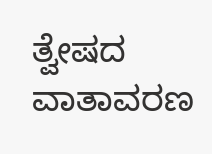ತ್ವೇಷದ ವಾತಾವರಣ